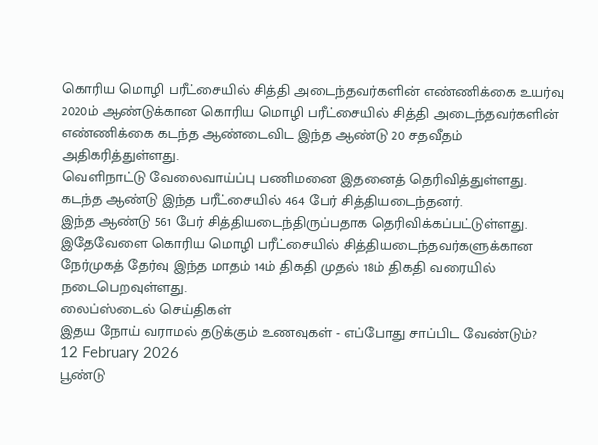கொரிய மொழி பரீட்சையில் சித்தி அடைந்தவர்களின் எண்ணிக்கை உயர்வு
2020ம் ஆண்டுக்கான கொரிய மொழி பரீட்சையில் சித்தி அடைந்தவர்களின் எண்ணிக்கை கடந்த ஆண்டைவிட இந்த ஆண்டு 20 சதவீதம் அதிகரித்துள்ளது.
வெளிநாட்டு வேலைவாய்ப்பு பணிமனை இதனைத் தெரிவித்துள்ளது.
கடந்த ஆண்டு இந்த பரீட்சையில் 464 பேர் சித்தியடைந்தனர்.
இந்த ஆண்டு 561 பேர் சித்தியடைந்திருப்பதாக தெரிவிக்கப்பட்டுள்ளது.
இதேவேளை கொரிய மொழி பரீட்சையில் சித்தியடைந்தவர்களுக்கான நேர்முகத் தேர்வு இந்த மாதம் 14ம் திகதி முதல் 18ம் திகதி வரையில் நடைபெறவுள்ளது.
லைப்ஸ்டைல் செய்திகள்
இதய நோய் வராமல் தடுக்கும் உணவுகள் - எப்போது சாப்பிட வேண்டும்?
12 February 2026
பூண்டு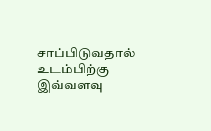சாப்பிடுவதால் உடம்பிற்கு இவ்வளவு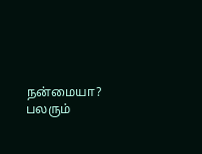நன்மையா? பலரும்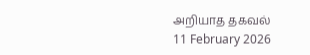அறியாத தகவல்
11 February 2026